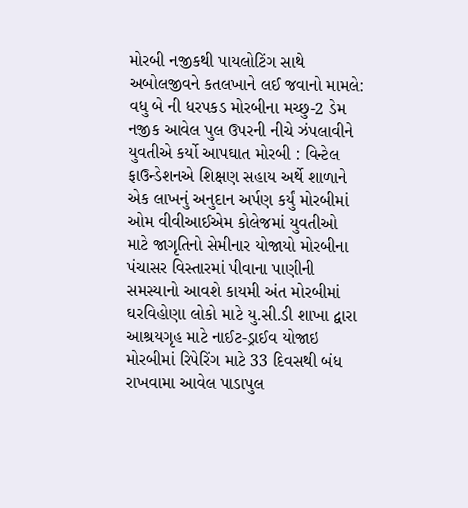મોરબી નજીકથી પાયલોટિંગ સાથે અબોલજીવને કતલખાને લઈ જવાનો મામલે: વધુ બે ની ધરપકડ મોરબીના મચ્છુ-2 ડેમ નજીક આવેલ પુલ ઉપરની નીચે ઝંપલાવીને યુવતીએ કર્યો આપઘાત મોરબી : વિન્ટેલ ફાઉન્ડેશનએ શિક્ષણ સહાય અર્થે શાળાને એક લાખનું અનુદાન અર્પણ કર્યું મોરબીમાં ઓમ વીવીઆઈએમ કોલેજમાં યુવતીઓ માટે જાગૃતિનો સેમીનાર યોજાયો મોરબીના પંચાસર વિસ્તારમાં પીવાના પાણીની સમસ્યાનો આવશે કાયમી અંત મોરબીમાં ઘરવિહોણા લોકો માટે યુ.સી.ડી શાખા દ્વારા આશ્રયગૃહ માટે નાઈટ-ડ્રાઈવ યોજાઇ મોરબીમાં રિપેરિંગ માટે 33 દિવસથી બંધ રાખવામા આવેલ પાડાપુલ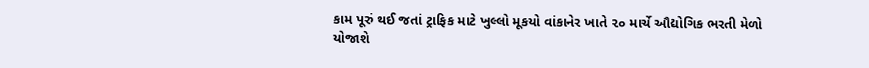કામ પૂરું થઈ જતાં ટ્રાફિક માટે ખુલ્લો મૂકયો વાંકાનેર ખાતે ૨૦ માર્ચે ઔદ્યોગિક ભરતી મેળો યોજાશે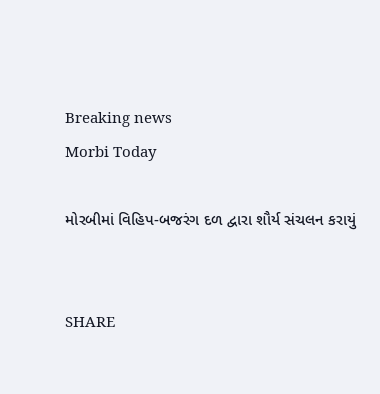Breaking news
Morbi Today

મોરબીમાં વિહિપ-બજરંગ દળ દ્વારા શૌર્ય સંચલન કરાયું


SHARE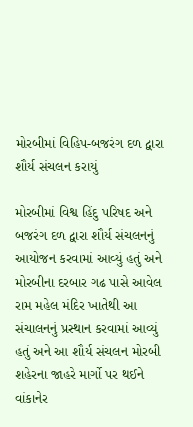મોરબીમાં વિહિપ-બજરંગ દળ દ્વારા શૌર્ય સંચલન કરાયું

મોરબીમાં વિશ્વ હિંદુ પરિષદ અને બજરંગ દળ દ્વારા શૌર્ય સંચલનનું આયોજન કરવામાં આવ્યું હતું અને મોરબીના દરબાર ગઢ પાસે આવેલ રામ મહેલ મંદિર ખાતેથી આ સંચાલનનું પ્રસ્થાન કરવામાં આવ્યું હતું અને આ શૌર્ય સંચલન મોરબી શહેરના જાહરે માર્ગો પર થઈને વાંકાનેર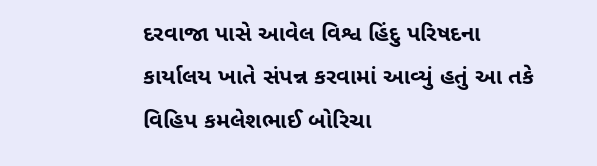દરવાજા પાસે આવેલ વિશ્વ હિંદુ પરિષદના કાર્યાલય ખાતે સંપન્ન કરવામાં આવ્યું હતું આ તકે વિહિપ કમલેશભાઈ બોરિચા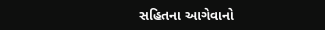સહિતના આગેવાનો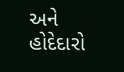અને હોદેદારો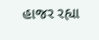હાજર રહ્યા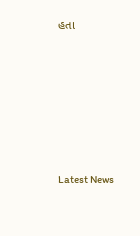હતા






Latest News